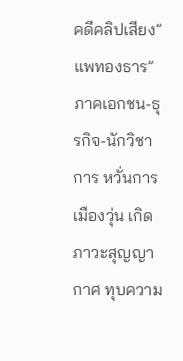คดีคลิปเสียง” แพทองธาร” ภาคเอกชน-ธุรกิจ-นักวิชาการ หวั่นการเมืองวุ่น เกิดภาวะสุญญากาศ ทุบความ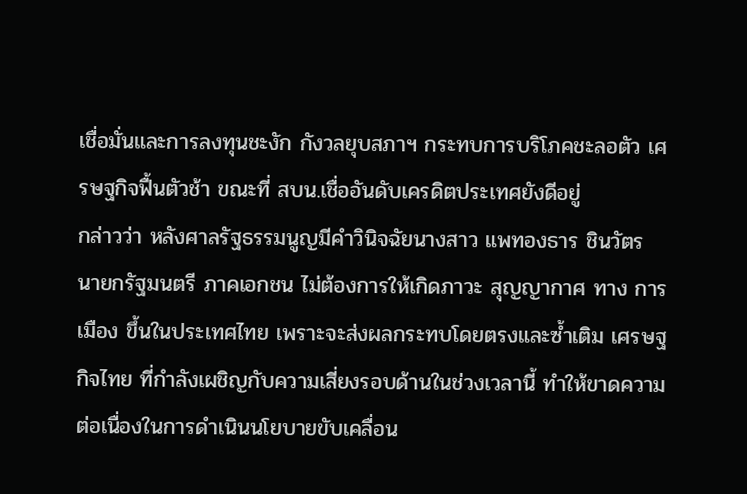เชื่อมั่นและการลงทุนชะงัก กังวลยุบสภาฯ กระทบการบริโภคชะลอตัว เศรษฐกิจฟื้นตัวช้า ขณะที่ สบน.เชื่ออันดับเครดิตประเทศยังดีอยู่
กล่าวว่า หลังศาลรัฐธรรมนูญมีคำวินิจฉัยนางสาว แพทองธาร ชินวัตร นายกรัฐมนตรี ภาคเอกชน ไม่ต้องการให้เกิดภาวะ สุญญากาศ ทาง การเมือง ขึ้นในประเทศไทย เพราะจะส่งผลกระทบโดยตรงและซ้ำเติม เศรษฐกิจไทย ที่กำลังเผชิญกับความเสี่ยงรอบด้านในช่วงเวลานี้ ทำให้ขาดความต่อเนื่องในการดำเนินนโยบายขับเคลื่อน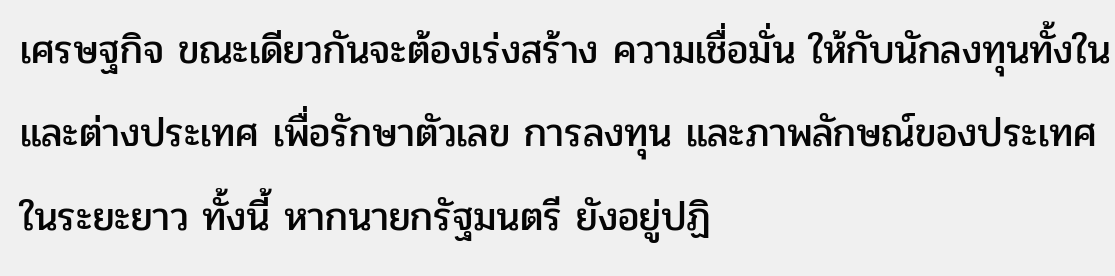เศรษฐกิจ ขณะเดียวกันจะต้องเร่งสร้าง ความเชื่อมั่น ให้กับนักลงทุนทั้งในและต่างประเทศ เพื่อรักษาตัวเลข การลงทุน และภาพลักษณ์ของประเทศในระยะยาว ทั้งนี้ หากนายกรัฐมนตรี ยังอยู่ปฏิ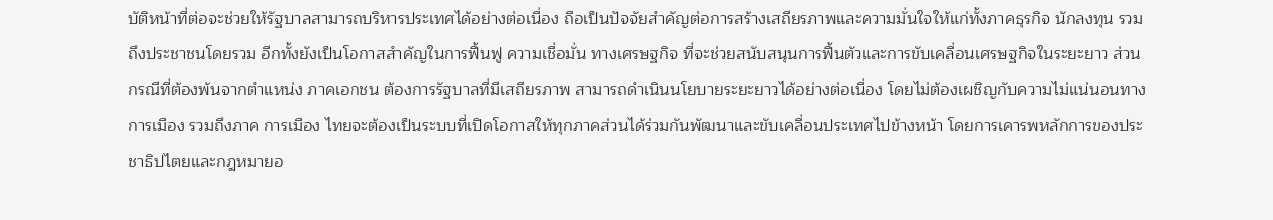บัติหน้าที่ต่อจะช่วยให้รัฐบาลสามารถบริหารประเทศได้อย่างต่อเนื่อง ถือเป็นปัจจัยสำคัญต่อการสร้างเสถียรภาพและความมั่นใจให้แก่ทั้งภาคธุรกิจ นักลงทุน รวมถึงประชาชนโดยรวม อีกทั้งยังเป็นโอกาสสำคัญในการฟื้นฟู ความเชื่อมั่น ทางเศรษฐกิจ ที่จะช่วยสนับสนุนการฟื้นตัวและการขับเคลื่อนเศรษฐกิจในระยะยาว ส่วนกรณีที่ต้องพ้นจากตำแหน่ง ภาคเอกชน ต้องการรัฐบาลที่มีเสถียรภาพ สามารถดำเนินนโยบายระยะยาวได้อย่างต่อเนื่อง โดยไม่ต้องเผชิญกับความไม่แน่นอนทาง การเมือง รวมถึงภาค การเมือง ไทยจะต้องเป็นระบบที่เปิดโอกาสให้ทุกภาคส่วนได้ร่วมกันพัฒนาและขับเคลื่อนประเทศไปข้างหน้า โดยการเคารพหลักการของประชาธิปไตยและกฎหมายอ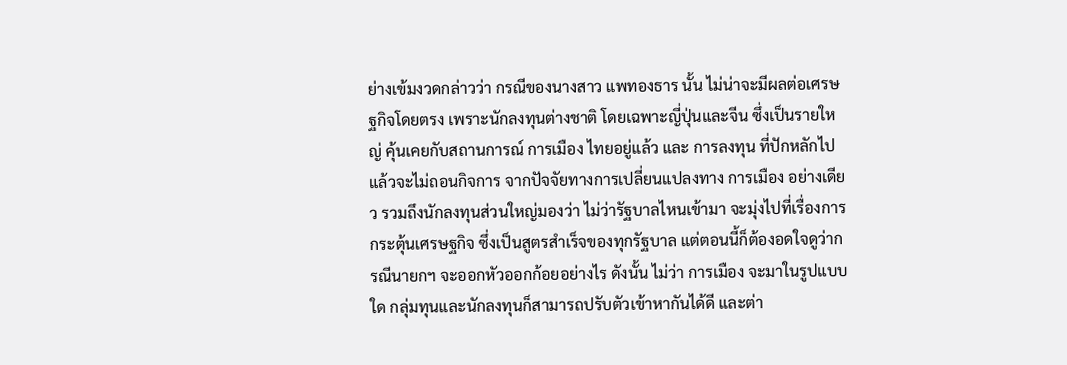ย่างเข้มงวดกล่าวว่า กรณีของนางสาว แพทองธาร นั้น ไม่น่าจะมีผลต่อเศรษฐกิจโดยตรง เพราะนักลงทุนต่างชาติ โดยเฉพาะญี่ปุ่นและจีน ซึ่งเป็นรายใหญ่ คุ้นเคยกับสถานการณ์ การเมือง ไทยอยู่แล้ว และ การลงทุน ที่ปักหลักไปแล้วจะไม่ถอนกิจการ จากปัจจัยทางการเปลี่ยนแปลงทาง การเมือง อย่างเดียว รวมถึงนักลงทุนส่วนใหญ่มองว่า ไม่ว่ารัฐบาลไหนเข้ามา จะมุ่งไปที่เรื่องการกระตุ้นเศรษฐกิจ ซึ่งเป็นสูตรสำเร็จของทุกรัฐบาล แต่ตอนนี้ก็ต้องอดใจดูว่ากรณีนายกฯ จะออกหัวออกก้อยอย่างไร ดังนั้น ไม่ว่า การเมือง จะมาในรูปแบบใด กลุ่มทุนและนักลงทุนก็สามารถปรับตัวเข้าหากันได้ดี และต่า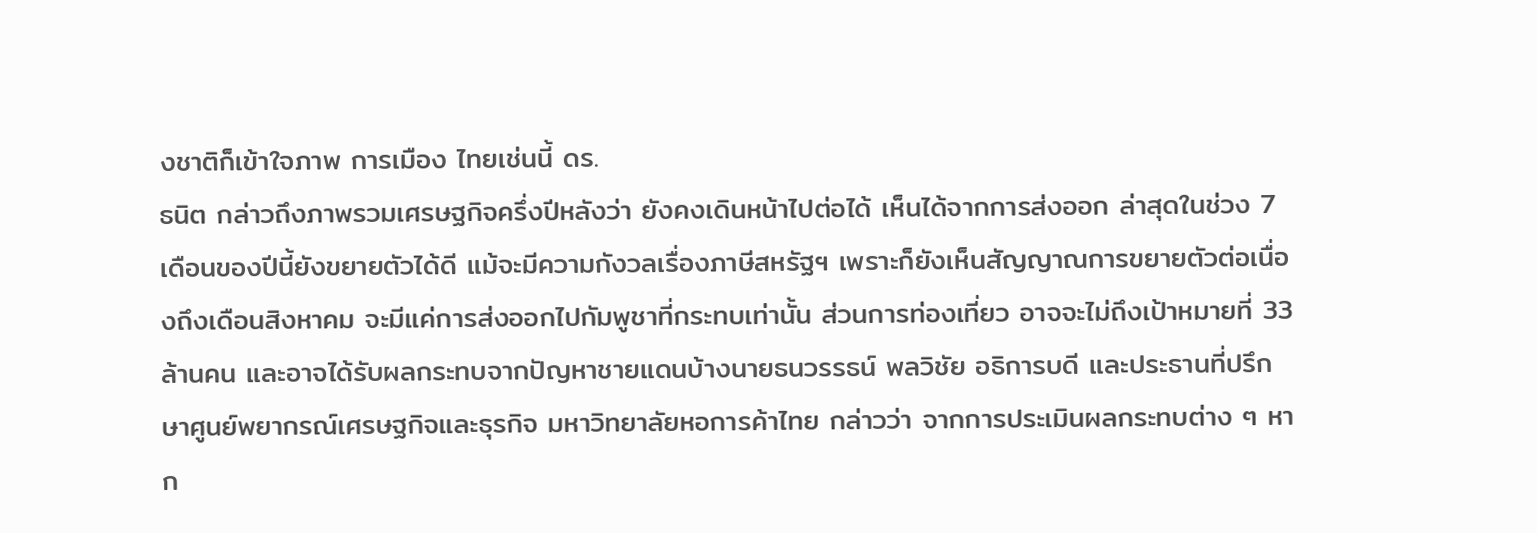งชาติก็เข้าใจภาพ การเมือง ไทยเช่นนี้ ดร.
ธนิต กล่าวถึงภาพรวมเศรษฐกิจครึ่งปีหลังว่า ยังคงเดินหน้าไปต่อได้ เห็นได้จากการส่งออก ล่าสุดในช่วง 7 เดือนของปีนี้ยังขยายตัวได้ดี แม้จะมีความกังวลเรื่องภาษีสหรัฐฯ เพราะก็ยังเห็นสัญญาณการขยายตัวต่อเนื่องถึงเดือนสิงหาคม จะมีแค่การส่งออกไปกัมพูชาที่กระทบเท่านั้น ส่วนการท่องเที่ยว อาจจะไม่ถึงเป้าหมายที่ 33 ล้านคน และอาจได้รับผลกระทบจากปัญหาชายแดนบ้างนายธนวรรธน์ พลวิชัย อธิการบดี และประธานที่ปรึกษาศูนย์พยากรณ์เศรษฐกิจและธุรกิจ มหาวิทยาลัยหอการค้าไทย กล่าวว่า จากการประเมินผลกระทบต่าง ๆ หาก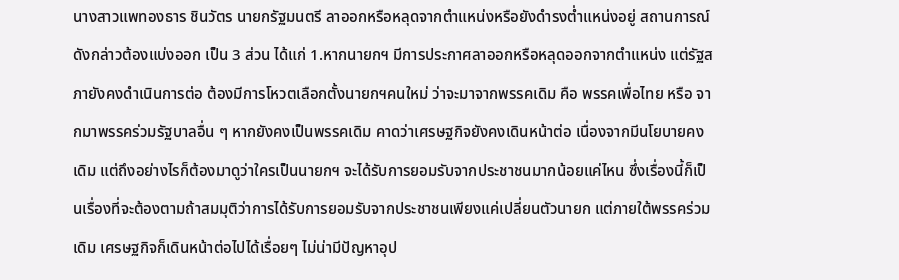นางสาวแพทองธาร ชินวัตร นายกรัฐมนตรี ลาออกหรือหลุดจากตำแหน่งหรือยังดำรงต่ำแหน่งอยู่ สถานการณ์ดังกล่าวต้องแบ่งออก เป็น 3 ส่วน ได้แก่ 1.หากนายกฯ มีการประกาศลาออกหรือหลุดออกจากตำแหน่ง แต่รัฐสภายังคงดำเนินการต่อ ต้องมีการโหวตเลือกตั้งนายกฯคนใหม่ ว่าจะมาจากพรรคเดิม คือ พรรคเพื่อไทย หรือ จากมาพรรคร่วมรัฐบาลอื่น ๆ หากยังคงเป็นพรรคเดิม คาดว่าเศรษฐกิจยังคงเดินหน้าต่อ เนื่องจากมีนโยบายคงเดิม แต่ถึงอย่างไรก็ต้องมาดูว่าใครเป็นนายกฯ จะได้รับการยอมรับจากประชาชนมากน้อยแค่ไหน ซึ่งเรื่องนี้ก็เป็นเรื่องที่จะต้องตามถ้าสมมุติว่าการได้รับการยอมรับจากประชาชนเพียงแค่เปลี่ยนตัวนายก แต่ภายใต้พรรคร่วมเดิม เศรษฐกิจก็เดินหน้าต่อไปได้เรื่อยๆ ไม่น่ามีปัญหาอุป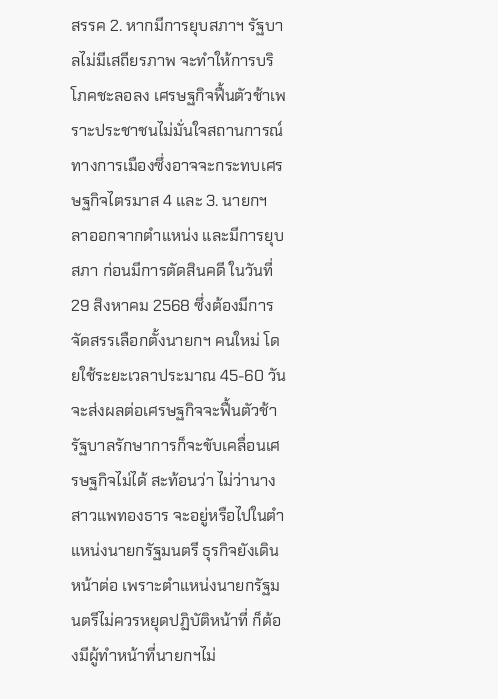สรรค 2. หากมีการยุบสภาฯ รัฐบาลไม่มีเสถียรภาพ จะทำให้การบริโภคชะลอลง เศรษฐกิจฟื้นตัวช้าเพราะประชาชนไม่มั่นใจสถานการณ์ทางการเมืองซึ่งอาจจะกระทบเศรษฐกิจไตรมาส 4 และ 3. นายกฯ ลาออกจากตำแหน่ง และมีการยุบสภา ก่อนมีการตัดสินคดี ในวันที่ 29 สิงหาคม 2568 ซึ่งต้องมีการจัดสรรเลือกตั้งนายกฯ คนใหม่ โดยใช้ระยะเวลาประมาณ 45-60 วัน จะส่งผลต่อเศรษฐกิจจะฟื้นตัวช้า รัฐบาลรักษาการก็จะขับเคลื่อนเศรษฐกิจไม่ได้ สะท้อนว่า ไม่ว่านางสาวแพทองธาร จะอยู่หรือไปในตำแหน่งนายกรัฐมนตรี ธุรกิจยังเดินหน้าต่อ เพราะตำแหน่งนายกรัฐมนตรีไม่ควรหยุดปฏิบัติหน้าที่ ก็ต้องมีผู้ทำหน้าที่นายกฯไม่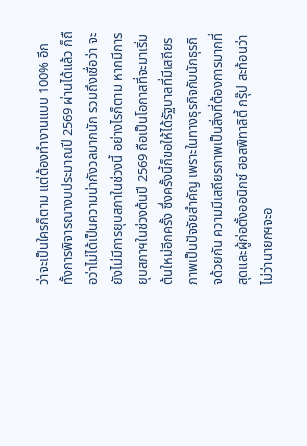ว่าจะเป็นใครก็ตาม แต่ต้องทำงานแบบ 100% อีกทั้งการพิจารณางบประมาณปี 2569 ผ่านได้แล้ว ก็ถือว่าไม่ได้เป็นความน่ากังวลมากนัก รวมถึงเชื่อว่า จะยังไม่มีการยุบสภาในช่วงนี้ อย่างไรก็ตาม หากมีการยุบสภาฯในช่วงต้นปี 2569 ถือเป็นโอกาสที่จะมาเริ่มต้นใหม่อีกครั้ง ซึ่งครั้งนี้ก็ขอให้ได้รัฐบาลที่มีเสถียรภาพเป็นปัจจัยสำคัญ เพราะในทางธุรกิจกับนักธุรกิจด้วยกัน ความมีเสถียรภาพเป็นสิ่งที่ต้องการมากที่สุดและผู้ก่อตั้งออนิกซ์ ฮอสพิทาลิตี้ กรุ๊ป สะท้อนว่า ไม่ว่านายกฯจะอ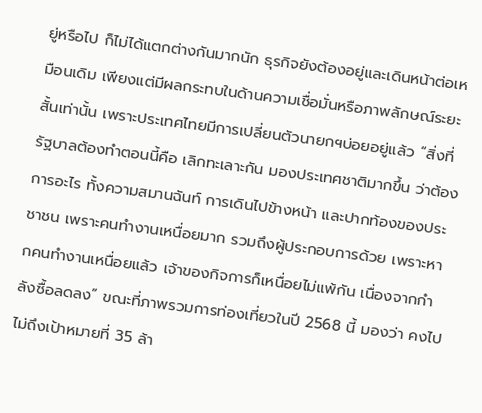ยู่หรือไป ก็ไม่ได้แตกต่างกันมากนัก ธุรกิจยังต้องอยู่และเดินหน้าต่อเหมือนเดิม เพียงแต่มีผลกระทบในด้านความเชื่อมั่นหรือภาพลักษณ์ระยะสั้นเท่านั้น เพราะประเทศไทยมีการเปลี่ยนตัวนายกฯบ่อยอยู่แล้ว “สิ่งที่รัฐบาลต้องทำตอนนี้คือ เลิกทะเลาะกัน มองประเทศชาติมากขึ้น ว่าต้องการอะไร ทั้งความสมานฉันท์ การเดินไปข้างหน้า และปากท้องของประชาชน เพราะคนทำงานเหนื่อยมาก รวมถึงผู้ประกอบการด้วย เพราะหากคนทำงานเหนื่อยแล้ว เจ้าของกิจการก็เหนื่อยไม่แพ้กัน เนื่องจากกำลังซื้อลดลง” ขณะที่ภาพรวมการท่องเที่ยวในปี 2568 นี้ มองว่า คงไปไม่ถึงเป้าหมายที่ 35 ล้า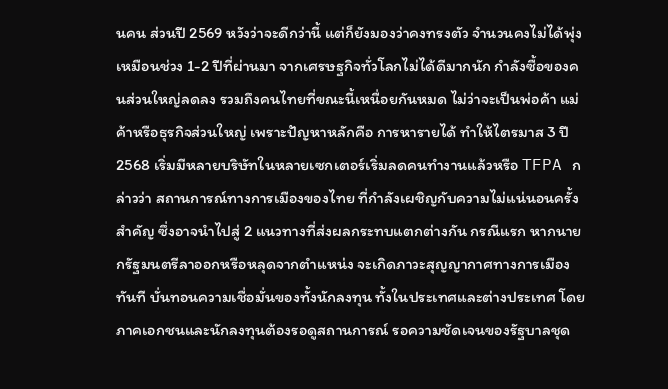นคน ส่วนปี 2569 หวังว่าจะดีกว่านี้ แต่ก็ยังมองว่าคงทรงตัว จำนวนคงไม่ได้พุ่งเหมือนช่วง 1-2 ปีที่ผ่านมา จากเศรษฐกิจทั่วโลกไม่ได้ดีมากนัก กำลังซื้อของคนส่วนใหญ่ลดลง รวมถึงคนไทยที่ขณะนี้เหนื่อยกันหมด ไม่ว่าจะเป็นพ่อค้า แม่ค้าหรือธุรกิจส่วนใหญ่ เพราะปัญหาหลักคือ การหารายได้ ทำให้ไตรมาส 3 ปี 2568 เริ่มมีหลายบริษัทในหลายเซกเตอร์เริ่มลดคนทำงานแล้วหรือ TFPA กล่าวว่า สถานการณ์ทางการเมืองของไทย ที่กำลังเผชิญกับความไม่แน่นอนครั้งสำคัญ ซึ่งอาจนำไปสู่ 2 แนวทางที่ส่งผลกระทบแตกต่างกัน กรณีแรก หากนายกรัฐมนตรีลาออกหรือหลุดจากตำแหน่ง จะเกิดภาวะสุญญากาศทางการเมืองทันที บั่นทอนความเชื่อมั่นของทั้งนักลงทุน ทั้งในประเทศและต่างประเทศ โดยภาคเอกชนและนักลงทุนต้องรอดูสถานการณ์ รอความชัดเจนของรัฐบาลชุด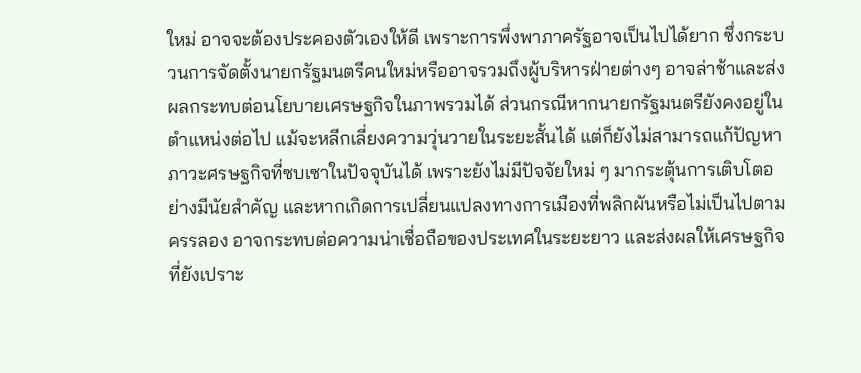ใหม่ อาจจะต้องประคองตัวเองให้ดี เพราะการพึ่งพาภาครัฐอาจเป็นไปได้ยาก ซึ่งกระบวนการจัดตั้งนายกรัฐมนตรีคนใหม่หรืออาจรวมถึงผู้บริหารฝ่ายต่างๆ อาจล่าช้าและส่งผลกระทบต่อนโยบายเศรษฐกิจในภาพรวมได้ ส่วนกรณีหากนายกรัฐมนตรียังคงอยู่ในตำแหน่งต่อไป แม้จะหลีกเลี่ยงความวุ่นวายในระยะสั้นได้ แต่ก็ยังไม่สามารถแก้ปัญหาภาวะศรษฐกิจที่ซบเซาในปัจจุบันได้ เพราะยังไม่มีปัจจัยใหม่ ๆ มากระตุ้นการเติบโตอย่างมีนัยสำคัญ และหากเกิดการเปลี่ยนแปลงทางการเมืองที่พลิกผันหรือไม่เป็นไปตามครรลอง อาจกระทบต่อความน่าเชื่อถือของประเทศในระยะยาว และส่งผลให้เศรษฐกิจที่ยังเปราะ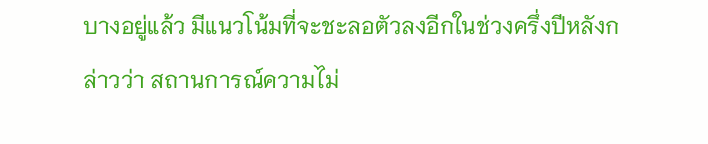บางอยู่แล้ว มีแนวโน้มที่จะชะลอตัวลงอีกในช่วงครึ่งปีหลังกล่าวว่า สถานการณ์ความไม่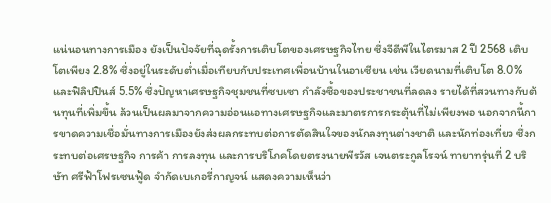แน่นอนทางการเมือง ยังเป็นปัจจัยที่ฉุดรั้งการเติบโตของเศรษฐกิจไทย ซึ่งจีดีพีในไตรมาส 2 ปี 2568 เติบโตเพียง 2.8% ซึ่งอยู่ในระดับต่ำเมื่อเทียบกับประเทศเพื่อนบ้านในอาเซียน เช่น เวียดนามที่เติบโต 8.0% และฟิลิปปินส์ 5.5% ซึ่งปัญหาเศรษฐกิจชุมชนที่ซบเซา กำลังซื้อของประชาชนที่ลดลง รายได้ที่สวนทางกับต้นทุนที่เพิ่มขึ้น ล้วนเป็นผลมาจากความอ่อนแอทางเศรษฐกิจและมาตรการกระตุ้นที่ไม่เพียงพอ นอกจากนี้การขาดความเชื่อมั่นทางการเมืองยังส่งผลกระทบต่อการตัดสินใจของนักลงทุนต่างชาติ และนักท่องเที่ยว ซึ่งกระทบต่อเศรษฐกิจ การค้า การลงทุน และการบริโภคโดยตรงนายพีรวัส เจนตระกูลโรจน์ ทายาทรุ่นที่ 2 บริษัท ศรีฟ้าโฟรเซนฟู้ด จำกัดเบเกอรี่กาญจน์ แสดงความเห็นว่า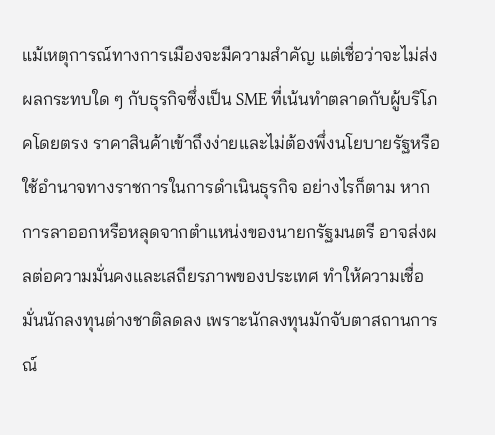แม้เหตุการณ์ทางการเมืองจะมีความสำคัญ แต่เชื่อว่าจะไม่ส่งผลกระทบใด ๆ กับธุรกิจซึ่งเป็น SME ที่เน้นทำตลาดกับผู้บริโภคโดยตรง ราคาสินค้าเข้าถึงง่ายและไม่ต้องพึ่งนโยบายรัฐหรือใช้อำนาจทางราชการในการดำเนินธุรกิจ อย่างไรก็ตาม หากการลาออกหรือหลุดจากตำแหน่งของนายกรัฐมนตรี อาจส่งผลต่อความมั่นคงและเสถียรภาพของประเทศ ทำให้ความเชื่อมั่นนักลงทุนต่างชาติลดลง เพราะนักลงทุนมักจับตาสถานการณ์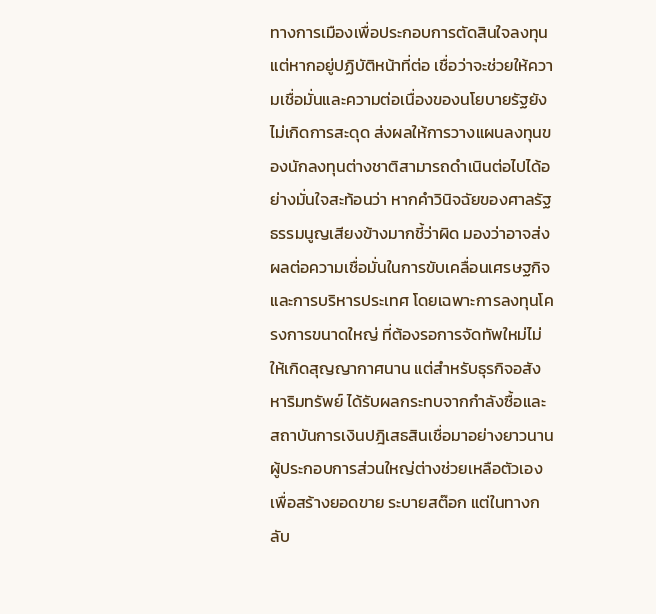ทางการเมืองเพื่อประกอบการตัดสินใจลงทุน แต่หากอยู่ปฏิบัติหน้าที่ต่อ เชื่อว่าจะช่วยให้ความเชื่อมั่นและความต่อเนื่องของนโยบายรัฐยังไม่เกิดการสะดุด ส่งผลให้การวางแผนลงทุนของนักลงทุนต่างชาติสามารถดำเนินต่อไปได้อย่างมั่นใจสะท้อนว่า หากคำวินิจฉัยของศาลรัฐธรรมนูญเสียงข้างมากชี้ว่าผิด มองว่าอาจส่งผลต่อความเชื่อมั่นในการขับเคลื่อนเศรษฐกิจ และการบริหารประเทศ โดยเฉพาะการลงทุนโครงการขนาดใหญ่ ที่ต้องรอการจัดทัพใหม่ไม่ให้เกิดสุญญากาศนาน แต่สำหรับธุรกิจอสังหาริมทรัพย์ ได้รับผลกระทบจากกำลังซื้อและสถาบันการเงินปฎิเสธสินเชื่อมาอย่างยาวนานผู้ประกอบการส่วนใหญ่ต่างช่วยเหลือตัวเอง เพื่อสร้างยอดขาย ระบายสต๊อก แต่ในทางกลับ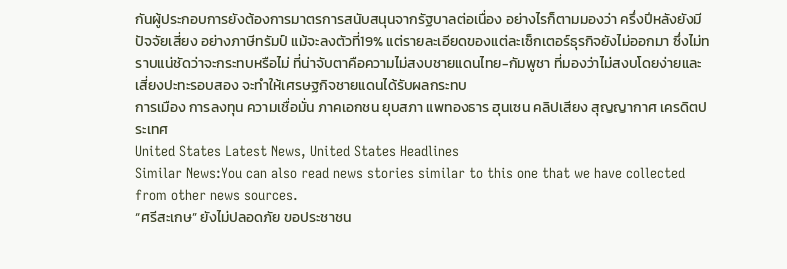กันผู้ประกอบการยังต้องการมาตรการสนับสนุนจากรัฐบาลต่อเนื่อง อย่างไรก็ตามมองว่า ครึ่งปีหลังยังมีปัจจัยเสี่ยง อย่างภาษีทรัมป์ แม้จะลงตัวที่19% แต่รายละเอียดของแต่ละเซ็กเตอร์ธุรกิจยังไม่ออกมา ซึ่งไม่ทราบแน่ชัดว่าจะกระทบหรือไม่ ที่น่าจับตาคือความไม่สงบชายแดนไทย-กัมพูชา ที่มองว่าไม่สงบโดยง่ายและเสี่ยงปะทะรอบสอง จะทำให้เศรษฐกิจชายแดนได้รับผลกระทบ
การเมือง การลงทุน ความเชื่อมั่น ภาคเอกชน ยุบสภา แพทองธาร ฮุนเซน คลิปเสียง สุญญากาศ เครดิตประเทศ
United States Latest News, United States Headlines
Similar News:You can also read news stories similar to this one that we have collected from other news sources.
“ศรีสะเกษ” ยังไม่ปลอดภัย ขอประชาชน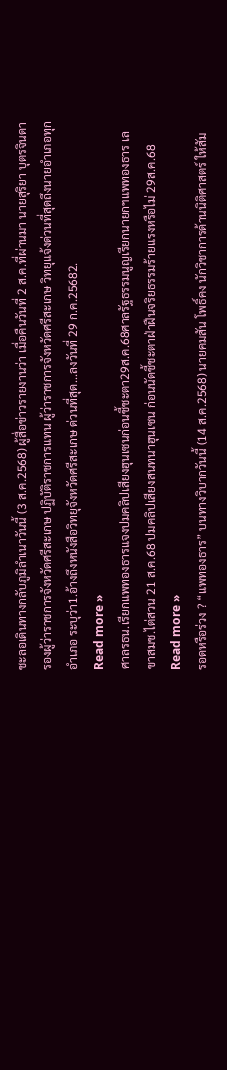ชะลอเดินทางกลับภูมิลำเนาวันนี้ (3 ส.ค.2568) ผู้สื่อข่าวรายงานว่า เมื่อคืนวันที่ 2 ส.ค.ที่ผ่านมา นายสุริยา บุตรจินดา รองผู้ว่าราชการจังหวัดศรีสะเกษ ปฏิบัติราชการแทน ผู้ว่าราชการจังหวัดศรีสะเกษ วิทยุแจ้งด่วนที่สุดถึงนายอำเภอทุกอำเภอ ระบุว่า1.อ้างถึงหนังสือวิทยุจังหวัดศรีสะเกษ ด่วนที่สุด...ลงวันที่ 29 ก.ค.25682.
Read more »
ศาลรธน.เรียกแพทองธารแจงปมคลิปเสียงฮุนเซนก่อนชี้ชะตา29ส.ค.68ศาลรัฐธรรมนูญเรียกนายกฯแพทองธาร เลขาสมช.ไต่สวน 21 ส.ค.68 ปมคลิปเสียงสนทนาฮุนเซน ก่อนนัดชี้ชะตาฝ่าฝืนจริยธรรมร้ายแรงหรือไม่ 29ส.ค.68
Read more »
รอดหรือร่วง ? “แพทองธาร” บนทางวิบากวันนี้ (14 ส.ค.2568) นายคมสัน โพธิ์คง นักวิชาการด้านนิติศาสตร์ ให้สัม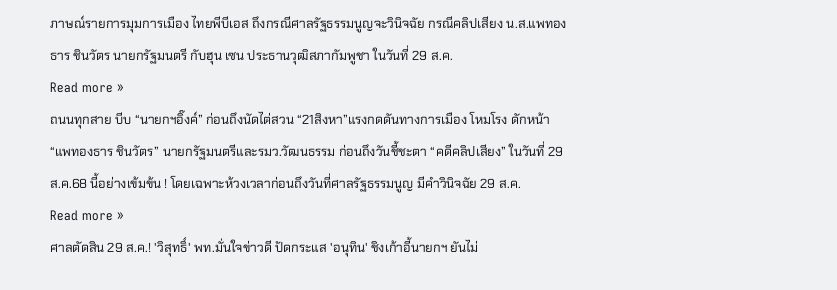ภาษณ์รายการมุมการเมือง ไทยพีบีเอส ถึงกรณีศาลรัฐธรรมนูญจะวินิจฉัย กรณีคลิปเสียง น.ส.แพทองธาร ชินวัตร นายกรัฐมนตรี กับฮุน เซน ประธานวุฒิสภากัมพูชา ในวันที่ 29 ส.ค.
Read more »
ถนนทุกสาย บีบ “นายกฯอิ๊งค์” ก่อนถึงนัดไต่สวน “21สิงหา”แรงกดดันทางการเมือง โหมโรง ดักหน้า “แพทองธาร ชินวัตร” นายกรัฐมนตรีและรมว.วัฒนธรรม ก่อนถึงวันชี้ชะตา “คดีคลิปเสียง” ในวันที่ 29 ส.ค.68 นี้อย่างเข้มข้น ! โดยเฉพาะห้วงเวลาก่อนถึงวันที่ศาลรัฐธรรมนูญ มีคำวินิจฉัย 29 ส.ค.
Read more »
ศาลตัดสิน 29 ส.ค.! 'วิสุทธิ์' พท.มั่นใจข่าวดี ปัดกระแส 'อนุทิน' ชิงเก้าอี้นายกฯ ยันไม่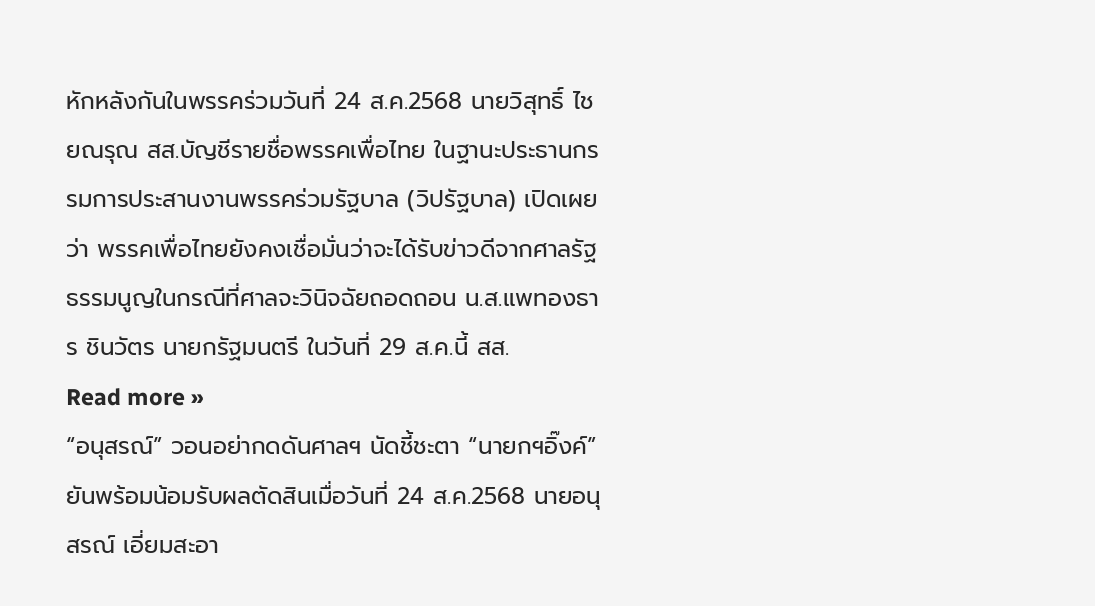หักหลังกันในพรรคร่วมวันที่ 24 ส.ค.2568 นายวิสุทธิ์ ไชยณรุณ สส.บัญชีรายชื่อพรรคเพื่อไทย ในฐานะประธานกรรมการประสานงานพรรคร่วมรัฐบาล (วิปรัฐบาล) เปิดเผยว่า พรรคเพื่อไทยยังคงเชื่อมั่นว่าจะได้รับข่าวดีจากศาลรัฐธรรมนูญในกรณีที่ศาลจะวินิจฉัยถอดถอน น.ส.แพทองธาร ชินวัตร นายกรัฐมนตรี ในวันที่ 29 ส.ค.นี้ สส.
Read more »
“อนุสรณ์” วอนอย่ากดดันศาลฯ นัดชี้ชะตา “นายกฯอิ๊งค์” ยันพร้อมน้อมรับผลตัดสินเมื่อวันที่ 24 ส.ค.2568 นายอนุสรณ์ เอี่ยมสะอา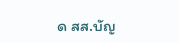ด สส.บัญ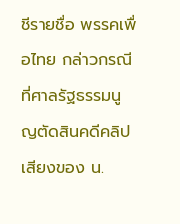ชีรายชื่อ พรรคเพื่อไทย กล่าวกรณีที่ศาลรัฐธรรมนูญตัดสินคดีคลิปเสียงของ น.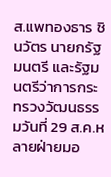ส.แพทองธาร ชินวัตร นายกรัฐมนตรี และรัฐมนตรีว่าการกระทรวงวัฒนธรรมวันที่ 29 ส.ค.หลายฝ่ายมอ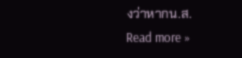งว่าหากน.ส.
Read more »